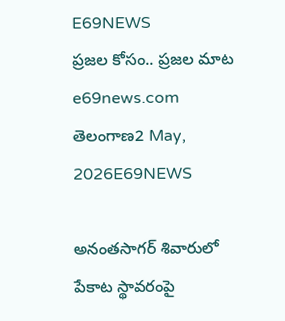E69NEWS
ప్రజల కోసం.. ప్రజల మాట
e69news.com
తెలంగాణ2 May, 2026E69NEWS

అనంతసాగర్ శివారులో పేకాట స్థావరంపై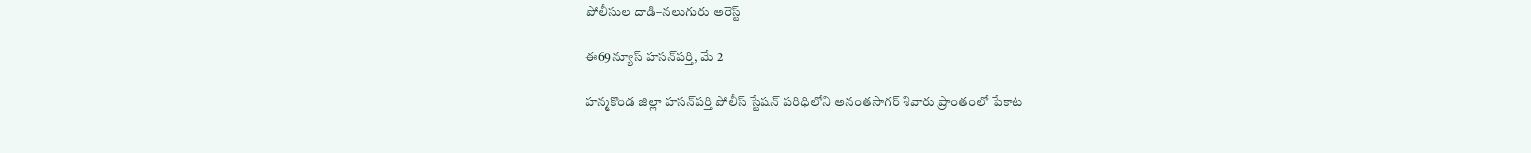పోలీసుల దాడి–నలుగురు అరెస్ట్

ఈ69న్యూస్ హసన్‌పర్తి, మే 2

హన్మకొండ జిల్లా హసన్‌పర్తి పోలీస్ స్టేషన్ పరిధిలోని అనంతసాగర్ శివారు ప్రాంతంలో పేకాట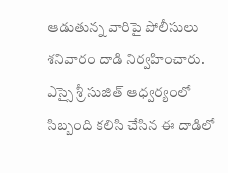ఆడుతున్న వారిపై పోలీసులు శనివారం దాడి నిర్వహించారు. ఎస్సై శ్రీ సుజిత్ ఆధ్వర్యంలో సిబ్బంది కలిసి చేసిన ఈ దాడిలో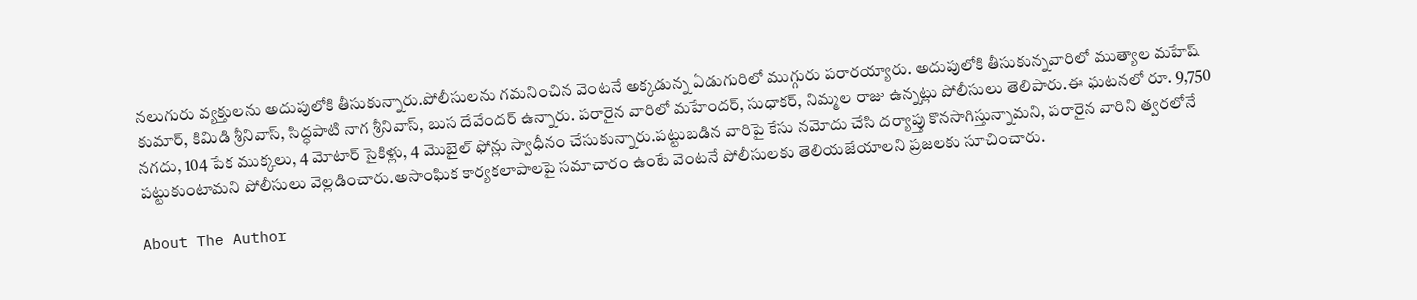నలుగురు వ్యక్తులను అదుపులోకి తీసుకున్నారు.పోలీసులను గమనించిన వెంటనే అక్కడున్న ఏడుగురిలో ముగ్గురు పరారయ్యారు. అదుపులోకి తీసుకున్నవారిలో ముత్యాల మహేష్ కుమార్, కిమిడి శ్రీనివాస్, సిద్ధపాటి నాగ శ్రీనివాస్, బుస దేవేందర్ ఉన్నారు. పరారైన వారిలో మహేందర్, సుధాకర్, నిమ్మల రాజు ఉన్నట్లు పోలీసులు తెలిపారు.ఈ ఘటనలో రూ. 9,750 నగదు, 104 పేక ముక్కలు, 4 మోటార్ సైకిళ్లు, 4 మొబైల్ ఫోన్లు స్వాధీనం చేసుకున్నారు.పట్టుబడిన వారిపై కేసు నమోదు చేసి దర్యాప్తు కొనసాగిస్తున్నామని, పరారైన వారిని త్వరలోనే పట్టుకుంటామని పోలీసులు వెల్లడించారు.అసాంఘిక కార్యకలాపాలపై సమాచారం ఉంటే వెంటనే పోలీసులకు తెలియజేయాలని ప్రజలకు సూచించారు.

About The Author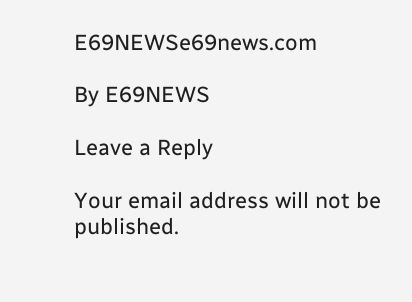E69NEWSe69news.com

By E69NEWS

Leave a Reply

Your email address will not be published.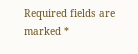Required fields are marked *